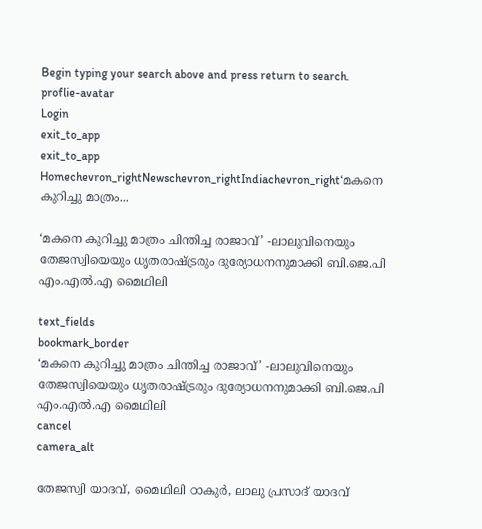Begin typing your search above and press return to search.
proflie-avatar
Login
exit_to_app
exit_to_app
Homechevron_rightNewschevron_rightIndiachevron_right‘മകനെ കുറിച്ചു മാത്രം...

‘മകനെ കുറിച്ചു മാത്രം ചിന്തിച്ച രാജാവ്’ -ലാലുവിനെയും തേജസ്വിയെയും ധൃതരാഷ്ട്രരും ദുര്യോധനനുമാക്കി ബി.ജെ.പി എം.എൽ.എ മൈഥിലി

text_fields
bookmark_border
‘മകനെ കുറിച്ചു മാത്രം ചിന്തിച്ച രാജാവ്’ -ലാലുവിനെയും തേജസ്വിയെയും ധൃതരാഷ്ട്രരും ദുര്യോധനനുമാക്കി ബി.ജെ.പി എം.എൽ.എ മൈഥിലി
cancel
camera_alt

തേജസ്വി യാദവ്, മൈഥിലി ഠാകുർ, ലാലു പ്രസാദ് യാദവ്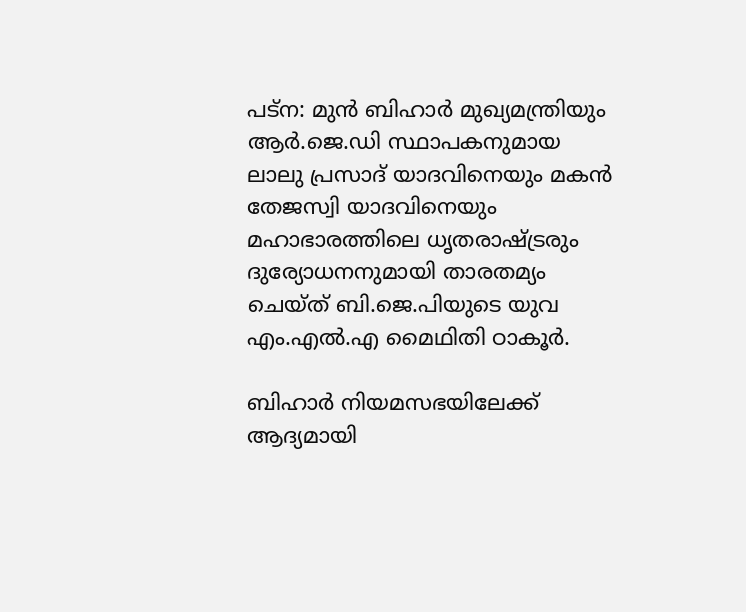പട്ന: മുൻ ബിഹാർ മുഖ്യമന്ത്രിയും ആർ.ജെ.ഡി സ്ഥാപകനുമായ ലാലു പ്രസാദ് യാദവിനെയും മകൻ തേജസ്വി യാദവിനെയും മഹാഭാരത്തിലെ ധൃതരാഷ്ട്രരും ദുര്യോധനനുമായി താരതമ്യം ചെയ്ത് ബി.ജെ.പിയുടെ യുവ എം.എൽ.എ മൈഥിതി ഠാകൂർ.

ബിഹാർ നിയമസഭയിലേക്ക് ആദ്യമായി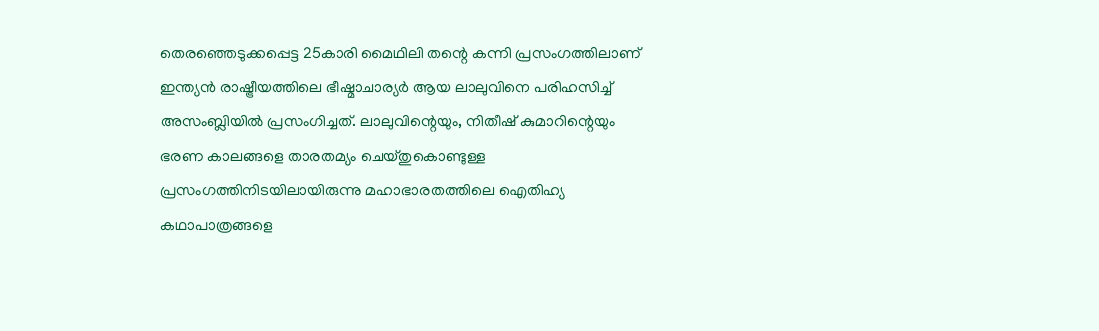തെരഞ്ഞെടുക്കപ്പെട്ട 25കാരി മൈഥിലി തന്റെ കന്നി പ്രസംഗത്തിലാണ് ഇന്ത്യൻ രാഷ്ട്രീയത്തിലെ ഭീഷ്മാചാര്യർ ആയ ലാലുവിനെ പരിഹസിച്ച് അസംബ്ലിയിൽ പ്രസംഗിച്ചത്. ലാലുവിന്റെയും, നിതീഷ് കുമാറിന്റെയും ഭരണ കാലങ്ങളെ താരതമ്യം ചെയ്തുകൊണ്ടുള്ള പ്രസംഗത്തിനിടയിലായിരുന്നു മഹാഭാരതത്തിലെ ഐതിഹ്യ കഥാപാത്രങ്ങളെ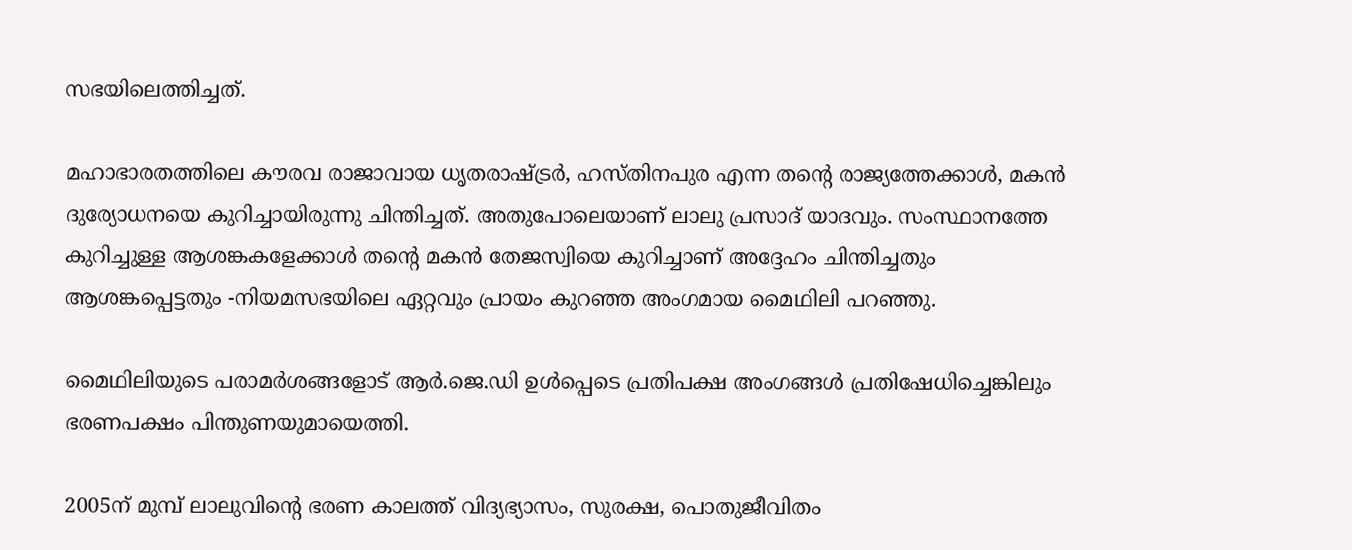സഭയിലെത്തിച്ചത്.

മഹാഭാരതത്തിലെ കൗരവ രാജാവായ ധൃതരാഷ്ട്രർ, ഹസ്തിനപുര എന്ന തന്റെ രാജ്യത്തേക്കാൾ, മകൻ ദുര്യോധനയെ കുറിച്ചായിരുന്നു ചിന്തിച്ചത്. അതുപോലെയാണ് ലാലു പ്രസാദ് യാദവും. സംസ്ഥാനത്തേ കുറിച്ചുള്ള ആശങ്കകളേക്കാൾ തന്റെ മകൻ തേജസ്വിയെ കുറിച്ചാണ് അദ്ദേഹം ചിന്തിച്ചതും ആശങ്കപ്പെട്ടതും -നിയമസഭയിലെ ഏറ്റവും പ്രായം കുറഞ്ഞ അംഗമായ മൈഥിലി പറഞ്ഞു.

മൈഥിലിയുടെ പരാമർശങ്ങളോട് ആർ.ജെ.ഡി ഉൾപ്പെടെ പ്രതിപക്ഷ അംഗങ്ങൾ പ്രതിഷേധിച്ചെങ്കിലും ഭരണപക്ഷം പിന്തുണയുമായെത്തി.

2005ന് മുമ്പ് ലാലുവിന്റെ ഭരണ കാലത്ത് വിദ്യഭ്യാസം, സുരക്ഷ, പൊതുജീവിതം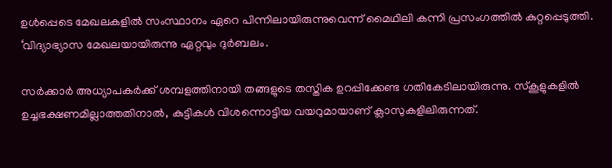ഉൾപ്പെടെ മേഖലകളിൽ സംസ്ഥാനം ഏറെ പിന്നിലായിരുന്നുവെന്ന് മൈഥിലി കന്നി പ്രസംഗത്തിൽ കുറ്റപ്പെടുത്തി. ‘വിദ്യാഭ്യാസ മേഖലയായിരുന്നു ഏറ്റവും ദുർബലം.

സർക്കാർ അധ്യാപകർക്ക് ശമ്പളത്തിനായി തങ്ങളുടെ തസ്തിക ഉറപ്പിക്കേണ്ട ഗതികേടിലായിരുന്നു. സ്കൂളുകളിൽ ഉച്ചഭക്ഷണമില്ലാത്തതിനാൽ, കുട്ടികൾ വിശന്നൊട്ടിയ വയറുമായാണ് ക്ലാസുകളിലിരുന്നത്.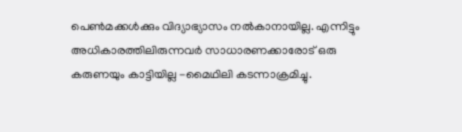പെൺമക്കൾക്കും വിദ്യാഭ്യാസം നൽകാനായില്ല. എന്നിട്ടും അധികാരത്തിലിരുന്നവർ സാധാരണക്കാരോട് ഒരു കരുണയും കാട്ടിയില്ല -മൈഥിലി കടന്നാക്രമിച്ചു.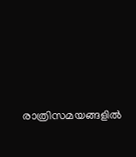രാത്രിസമയങ്ങളിൽ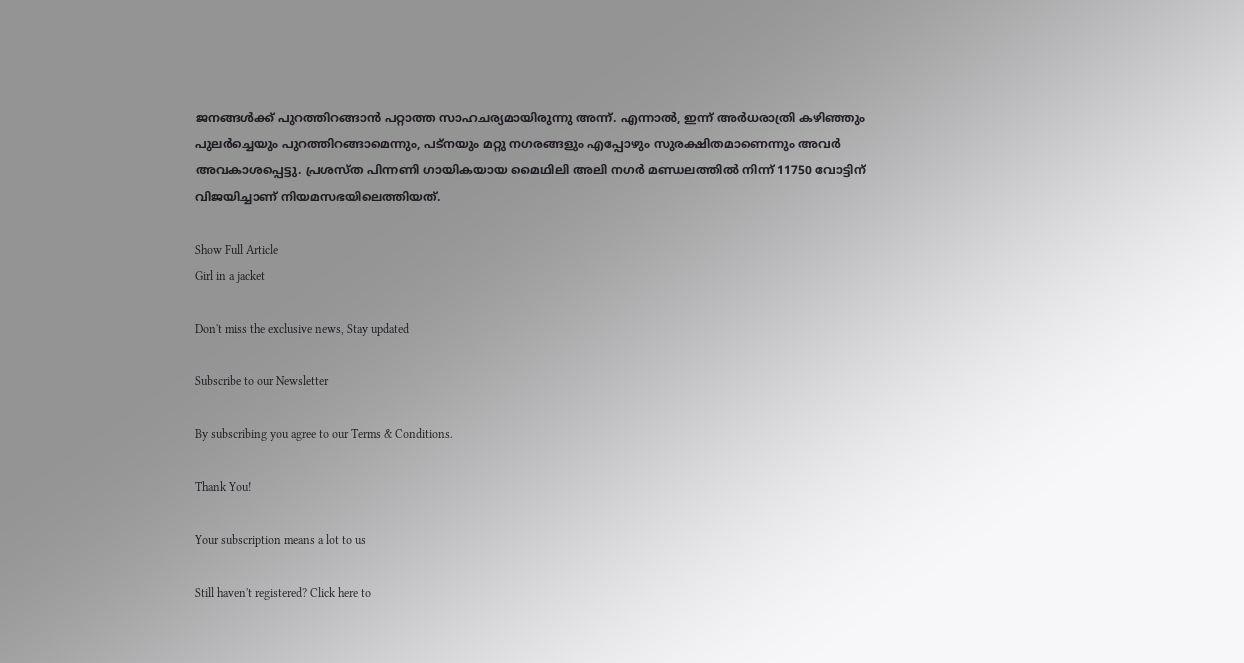ജനങ്ങൾക്ക് പുറത്തിറങ്ങാൻ പറ്റാത്ത സാഹചര്യമായിരുന്നു അന്ന്. എന്നാൽ, ഇന്ന് അർധരാത്രി കഴിഞ്ഞും പുലർച്ചെയും പുറത്തിറങ്ങാമെന്നും, പട്നയും മറ്റു നഗരങ്ങളും എപ്പോഴും സുരക്ഷിതമാണെന്നും അവർ അവകാശപ്പെട്ടു. പ്രശസ്ത പിന്നണി ഗായികയായ മൈഥിലി അലി നഗർ മണ്ഡലത്തിൽ നിന്ന് 11750 വോട്ടിന് വിജയിച്ചാണ് നിയമസഭയിലെത്തിയത്.

Show Full Article
Girl in a jacket

Don't miss the exclusive news, Stay updated

Subscribe to our Newsletter

By subscribing you agree to our Terms & Conditions.

Thank You!

Your subscription means a lot to us

Still haven't registered? Click here to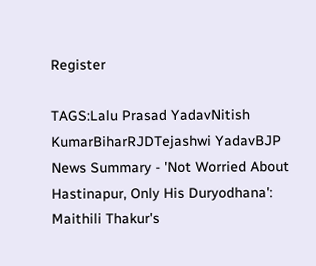Register

TAGS:Lalu Prasad YadavNitish KumarBiharRJDTejashwi YadavBJP
News Summary - 'Not Worried About Hastinapur, Only His Duryodhana': Maithili Thakur's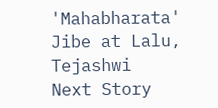'Mahabharata' Jibe at Lalu, Tejashwi
Next Story